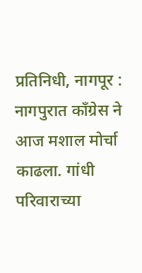प्रतिनिधी, नागपूर : नागपुरात काँग्रेस ने आज मशाल मोर्चा काढला. गांधी परिवाराच्या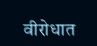वीरोधात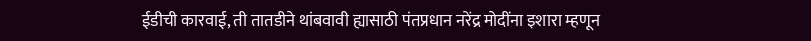ईडीची कारवाई, ती तातडीने थांबवावी ह्यासाठी पंतप्रधान नरेंद्र मोदींना इशारा म्हणून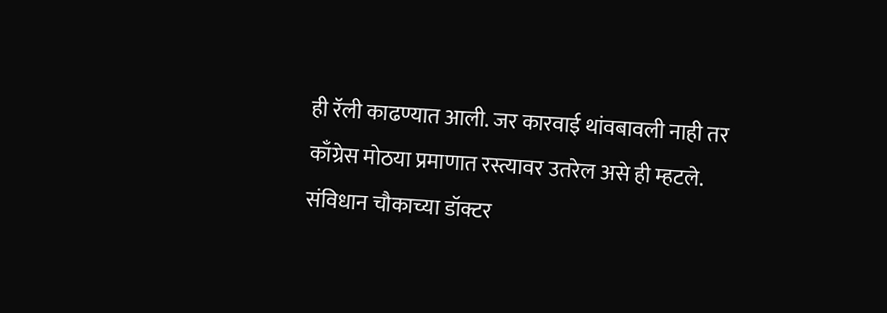ही रॅली काढण्यात आली. जर कारवाई थांवबावली नाही तर काँग्रेस मोठया प्रमाणात रस्त्यावर उतरेल असे ही म्हटले. संविधान चौकाच्या डॉक्टर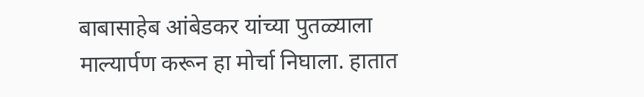बाबासाहेब आंबेडकर यांच्या पुतळ्याला माल्यार्पण करून हा मोर्चा निघाला. हातात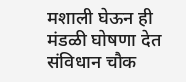मशाली घेऊन ही मंडळी घोषणा देत संविधान चौक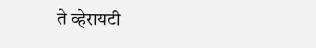ते व्हेरायटी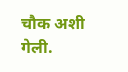चौक अशी गेली.